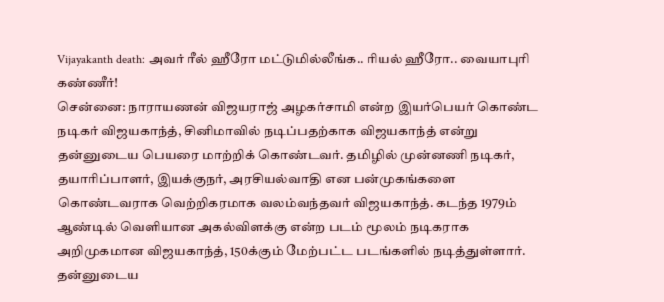Vijayakanth death: அவர் ரீல் ஹீரோ மட்டுமில்லீங்க.. ரியல் ஹீரோ.. வையாபுரி கண்ணீர்!
சென்னை: நாராயணன் விஜயராஜ் அழகர்சாமி என்ற இயர்பெயர் கொண்ட நடிகர் விஜயகாந்த், சினிமாவில் நடிப்பதற்காக விஜயகாந்த் என்று தன்னுடைய பெயரை மாற்றிக் கொண்டவர். தமிழில் முன்னணி நடிகர், தயாரிப்பாளர், இயக்குநர், அரசியல்வாதி என பன்முகங்களை கொண்டவராக வெற்றிகரமாக வலம்வந்தவர் விஜயகாந்த். கடந்த 1979ம் ஆண்டில் வெளியான அகல்விளக்கு என்ற படம் மூலம் நடிகராக அறிமுகமான விஜயகாந்த், 150க்கும் மேற்பட்ட படங்களில் நடித்துள்ளார். தன்னுடைய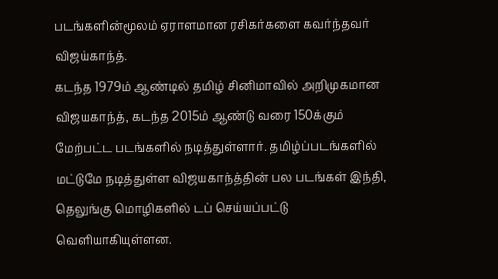படங்களின்மூலம் ஏராளமான ரசிகர்களை கவர்ந்தவர் விஜய்காந்த்.
கடந்த 1979ம் ஆண்டில் தமிழ் சினிமாவில் அறிமுகமான விஜயகாந்த், கடந்த 2015ம் ஆண்டு வரை 150க்கும் மேற்பட்ட படங்களில் நடித்துள்ளார். தமிழ்ப்படங்களில் மட்டுமே நடித்துள்ள விஜயகாந்த்தின் பல படங்கள் இந்தி, தெலுங்கு மொழிகளில் டப் செய்யப்பட்டு வெளியாகியுள்ளன.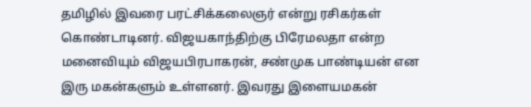தமிழில் இவரை பரட்சிக்கலைஞர் என்று ரசிகர்கள் கொண்டாடினர். விஜயகாந்திற்கு பிரேமலதா என்ற மனைவியும் விஜயபிரபாகரன், சண்முக பாண்டியன் என இரு மகன்களும் உள்ளனர். இவரது இளையமகன்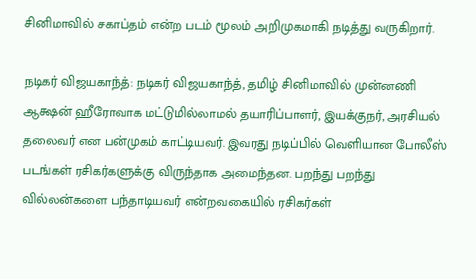சினிமாவில் சகாப்தம் என்ற படம் மூலம் அறிமுகமாகி நடித்து வருகிறார்.

நடிகர் விஜயகாந்த்: நடிகர் விஜயகாந்த், தமிழ் சினிமாவில் முன்னணி ஆக்ஷன் ஹீரோவாக மட்டுமில்லாமல் தயாரிப்பாளர், இயக்குநர், அரசியல் தலைவர் என பன்முகம் காட்டியவர். இவரது நடிப்பில் வெளியான போலீஸ் படங்கள் ரசிகர்களுக்கு விருந்தாக அமைந்தன. பறந்து பறந்து வில்லன்களை பந்தாடியவர் என்றவகையில் ரசிகர்கள்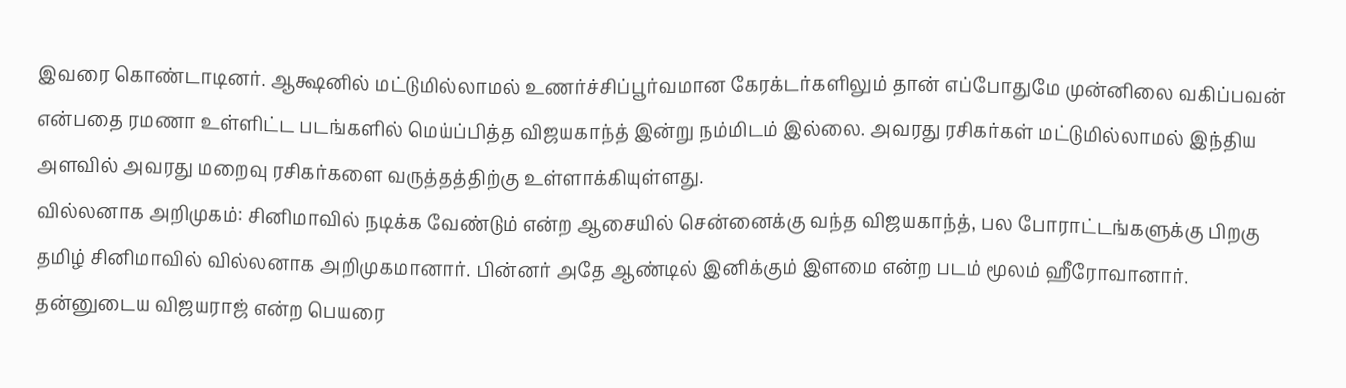இவரை கொண்டாடினர். ஆக்ஷனில் மட்டுமில்லாமல் உணர்ச்சிப்பூர்வமான கேரக்டர்களிலும் தான் எப்போதுமே முன்னிலை வகிப்பவன் என்பதை ரமணா உள்ளிட்ட படங்களில் மெய்ப்பித்த விஜயகாந்த் இன்று நம்மிடம் இல்லை. அவரது ரசிகர்கள் மட்டுமில்லாமல் இந்திய அளவில் அவரது மறைவு ரசிகர்களை வருத்தத்திற்கு உள்ளாக்கியுள்ளது.
வில்லனாக அறிமுகம்: சினிமாவில் நடிக்க வேண்டும் என்ற ஆசையில் சென்னைக்கு வந்த விஜயகாந்த், பல போராட்டங்களுக்கு பிறகு தமிழ் சினிமாவில் வில்லனாக அறிமுகமானார். பின்னர் அதே ஆண்டில் இனிக்கும் இளமை என்ற படம் மூலம் ஹீரோவானார். தன்னுடைய விஜயராஜ் என்ற பெயரை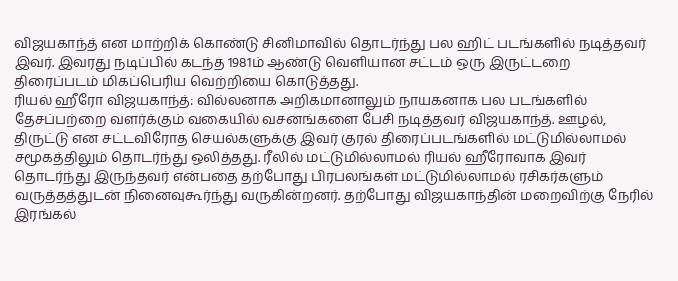விஜயகாந்த் என மாற்றிக் கொண்டு சினிமாவில் தொடர்ந்து பல ஹிட் படங்களில் நடித்தவர் இவர். இவரது நடிப்பில் கடந்த 1981ம் ஆண்டு வெளியான சட்டம் ஒரு இருட்டறை திரைப்படம் மிகப்பெரிய வெற்றியை கொடுத்தது.
ரியல் ஹீரோ விஜயகாந்த்: வில்லனாக அறிகமானாலும் நாயகனாக பல படங்களில் தேசப்பற்றை வளர்க்கும் வகையில் வசனங்களை பேசி நடித்தவர் விஜயகாந்த். ஊழல், திருட்டு என சட்டவிரோத செயல்களுக்கு இவர் குரல் திரைப்படங்களில் மட்டுமில்லாமல் சமூகத்திலும் தொடர்ந்து ஒலித்தது. ரீலில் மட்டுமில்லாமல் ரியல் ஹீரோவாக இவர் தொடர்ந்து இருந்தவர் என்பதை தற்போது பிரபலங்கள் மட்டுமில்லாமல் ரசிகர்களும் வருத்தத்துடன் நினைவுகூர்ந்து வருகின்றனர். தற்போது விஜயகாந்தின் மறைவிற்கு நேரில் இரங்கல்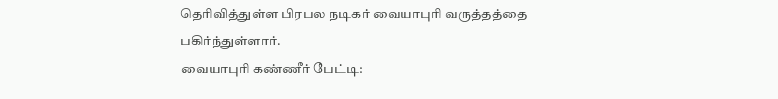தெரிவித்துள்ள பிரபல நடிகர் வையாபுரி வருத்தத்தை பகிர்ந்துள்ளார்.
வையாபுரி கண்ணீர் பேட்டி: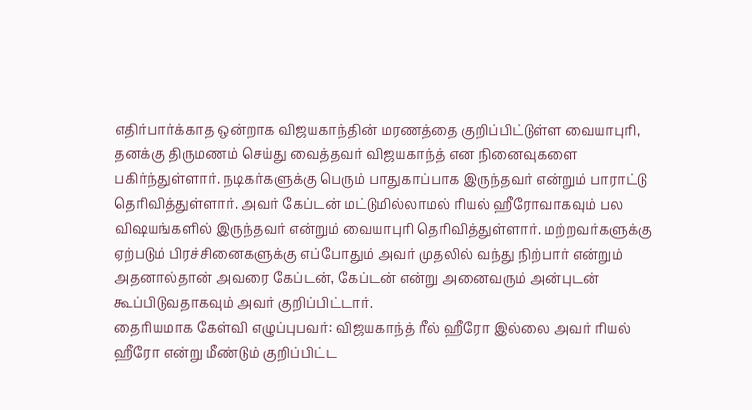எதிர்பார்க்காத ஒன்றாக விஜயகாந்தின் மரணத்தை குறிப்பிட்டுள்ள வையாபுரி, தனக்கு திருமணம் செய்து வைத்தவர் விஜயகாந்த் என நினைவுகளை பகிர்ந்துள்ளார். நடிகர்களுக்கு பெரும் பாதுகாப்பாக இருந்தவர் என்றும் பாராட்டு தெரிவித்துள்ளார். அவர் கேப்டன் மட்டுமில்லாமல் ரியல் ஹீரோவாகவும் பல விஷயங்களில் இருந்தவர் என்றும் வையாபுரி தெரிவித்துள்ளார். மற்றவர்களுக்கு ஏற்படும் பிரச்சினைகளுக்கு எப்போதும் அவர் முதலில் வந்து நிற்பார் என்றும் அதனால்தான் அவரை கேப்டன், கேப்டன் என்று அனைவரும் அன்புடன் கூப்பிடுவதாகவும் அவர் குறிப்பிட்டார்.
தைரியமாக கேள்வி எழுப்புபவர்: விஜயகாந்த் ரீல் ஹீரோ இல்லை அவர் ரியல் ஹீரோ என்று மீண்டும் குறிப்பிட்ட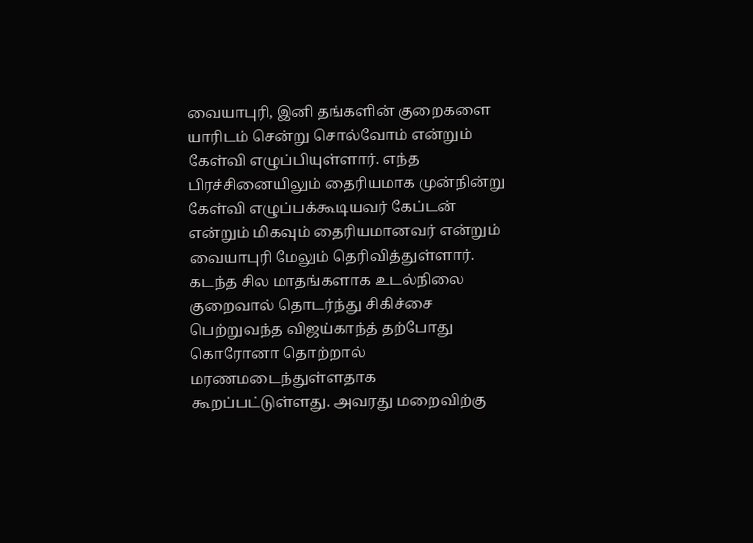வையாபுரி, இனி தங்களின் குறைகளை யாரிடம் சென்று சொல்வோம் என்றும் கேள்வி எழுப்பியுள்ளார். எந்த பிரச்சினையிலும் தைரியமாக முன்நின்று கேள்வி எழுப்பக்கூடியவர் கேப்டன் என்றும் மிகவும் தைரியமானவர் என்றும் வையாபுரி மேலும் தெரிவித்துள்ளார். கடந்த சில மாதங்களாக உடல்நிலை குறைவால் தொடர்ந்து சிகிச்சை பெற்றுவந்த விஜய்காந்த் தற்போது கொரோனா தொற்றால் மரணமடைந்துள்ளதாக கூறப்பட்டுள்ளது. அவரது மறைவிற்கு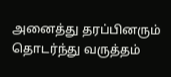அனைத்து தரப்பினரும் தொடர்ந்து வருத்தம்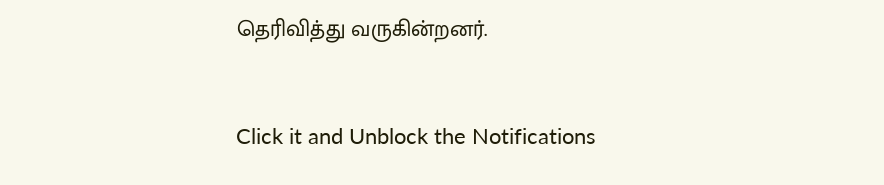தெரிவித்து வருகின்றனர்.


Click it and Unblock the Notifications